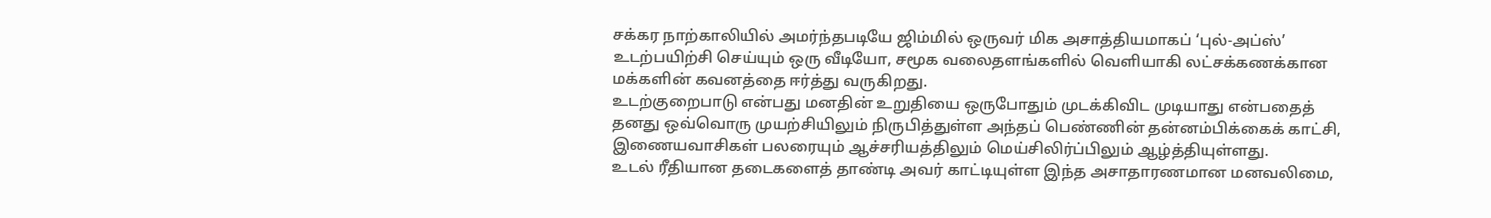சக்கர நாற்காலியில் அமர்ந்தபடியே ஜிம்மில் ஒருவர் மிக அசாத்தியமாகப் ‘புல்-அப்ஸ்’ உடற்பயிற்சி செய்யும் ஒரு வீடியோ, சமூக வலைதளங்களில் வெளியாகி லட்சக்கணக்கான மக்களின் கவனத்தை ஈர்த்து வருகிறது.
உடற்குறைபாடு என்பது மனதின் உறுதியை ஒருபோதும் முடக்கிவிட முடியாது என்பதைத் தனது ஒவ்வொரு முயற்சியிலும் நிருபித்துள்ள அந்தப் பெண்ணின் தன்னம்பிக்கைக் காட்சி, இணையவாசிகள் பலரையும் ஆச்சரியத்திலும் மெய்சிலிர்ப்பிலும் ஆழ்த்தியுள்ளது.
உடல் ரீதியான தடைகளைத் தாண்டி அவர் காட்டியுள்ள இந்த அசாதாரணமான மனவலிமை,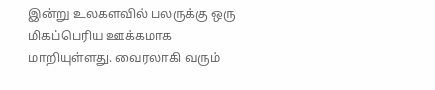இன்று உலகளவில் பலருக்கு ஒரு மிகப்பெரிய ஊக்கமாக மாறியுள்ளது. வைரலாகி வரும்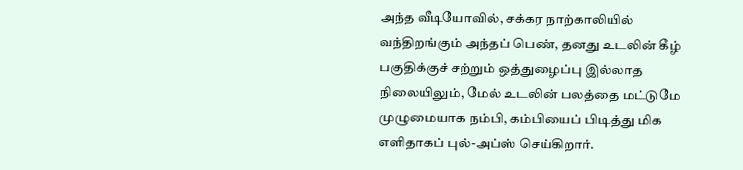அந்த வீடியோவில், சக்கர நாற்காலியில் வந்திறங்கும் அந்தப் பெண், தனது உடலின் கீழ் பகுதிக்குச் சற்றும் ஒத்துழைப்பு இல்லாத நிலையிலும், மேல் உடலின் பலத்தை மட்டுமே முழுமையாக நம்பி, கம்பியைப் பிடித்து மிக எளிதாகப் புல்-அப்ஸ் செய்கிறார்.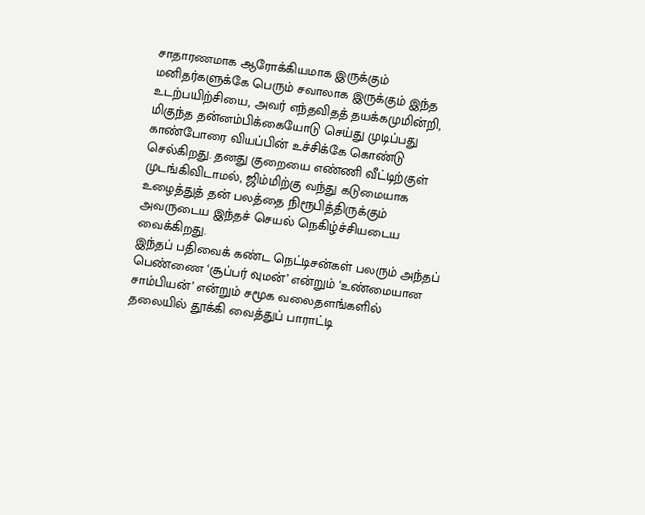சாதாரணமாக ஆரோக்கியமாக இருக்கும் மனிதர்களுக்கே பெரும் சவாலாக இருக்கும் இந்த உடற்பயிற்சியை, அவர் எந்தவிதத் தயக்கமுமின்றி, மிகுந்த தன்னம்பிக்கையோடு செய்து முடிப்பது காண்போரை வியப்பின் உச்சிக்கே கொண்டு செல்கிறது. தனது குறையை எண்ணி வீட்டிற்குள் முடங்கிவிடாமல், ஜிம்மிற்கு வந்து கடுமையாக உழைத்துத் தன் பலத்தை நிரூபித்திருக்கும் அவருடைய இந்தச் செயல் நெகிழ்ச்சியடைய வைக்கிறது.
இந்தப் பதிவைக் கண்ட நெட்டிசன்கள் பலரும் அந்தப் பெண்ணை ‘சூப்பர் வுமன்’ என்றும் ‘உண்மையான சாம்பியன்’ என்றும் சமூக வலைதளங்களில் தலையில் தூக்கி வைத்துப் பாராட்டி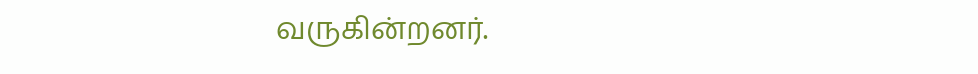வருகின்றனர்.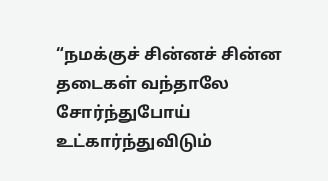“நமக்குச் சின்னச் சின்ன தடைகள் வந்தாலே சோர்ந்துபோய் உட்கார்ந்துவிடும்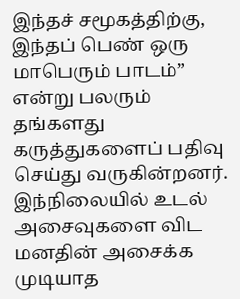இந்தச் சமூகத்திற்கு, இந்தப் பெண் ஒரு மாபெரும் பாடம்” என்று பலரும் தங்களது கருத்துகளைப் பதிவு செய்து வருகின்றனர்.
இந்நிலையில் உடல் அசைவுகளை விட மனதின் அசைக்க முடியாத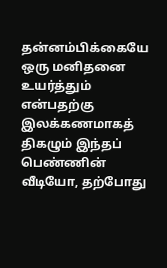தன்னம்பிக்கையே ஒரு மனிதனை உயர்த்தும் என்பதற்கு இலக்கணமாகத் திகழும் இந்தப் பெண்ணின் வீடியோ, தற்போது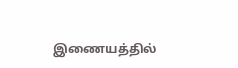இணையத்தில்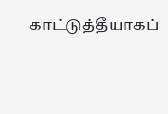காட்டுத்தீயாகப்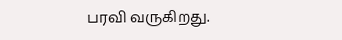பரவி வருகிறது.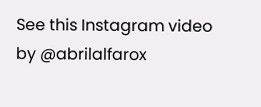See this Instagram video by @abrilalfarox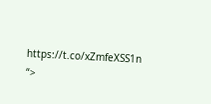https://t.co/xZmfeXSS1n
“>